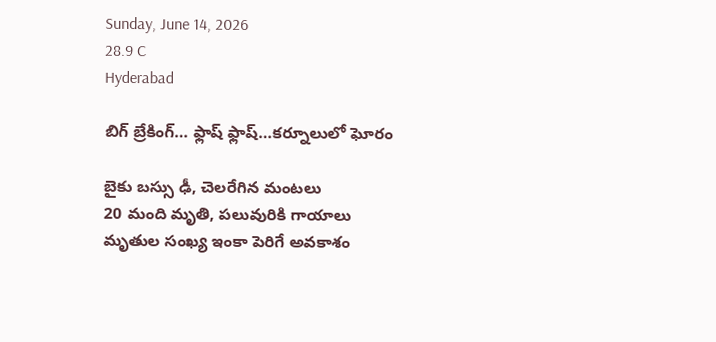Sunday, June 14, 2026
28.9 C
Hyderabad

బిగ్ బ్రేకింగ్… ఫ్లాష్ ఫ్లాష్…కర్నూలులో ఘోరం

బైకు బస్సు ఢీ, చెలరేగిన మంటలు
20 మంది మృతి, పలువురికి గాయాలు
మృతుల సంఖ్య ఇంకా పెరిగే అవకాశం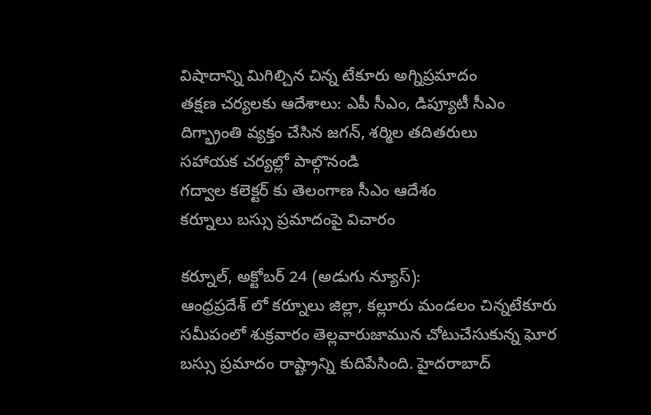విషాదాన్ని మిగిల్చిన చిన్న టేకూరు అగ్నిప్రమాదం
తక్షణ చర్యలకు ఆదేశాలు: ఎపీ సీఎం, డిప్యూటీ సీఎం
దిగ్భ్రాంతి వ్యక్తం చేసిన జగన్, శర్మిల తదితరులు
సహాయక చర్యల్లో పాల్గొనండి
గద్వాల కలెక్టర్ కు తెలంగాణ సీఎం ఆదేశం
కర్నూలు బస్సు ప్రమాదంపై విచారం

కర్నూల్, అక్టోబర్ 24 (అడుగు న్యూస్):
ఆంధ్రప్రదేశ్ లో కర్నూలు జిల్లా, కల్లూరు మండలం చిన్నటేకూరు సమీపంలో శుక్రవారం తెల్లవారుజామున చోటుచేసుకున్న ఘోర బస్సు ప్రమాదం రాష్ట్రాన్ని కుదిపేసింది. హైదరాబాద్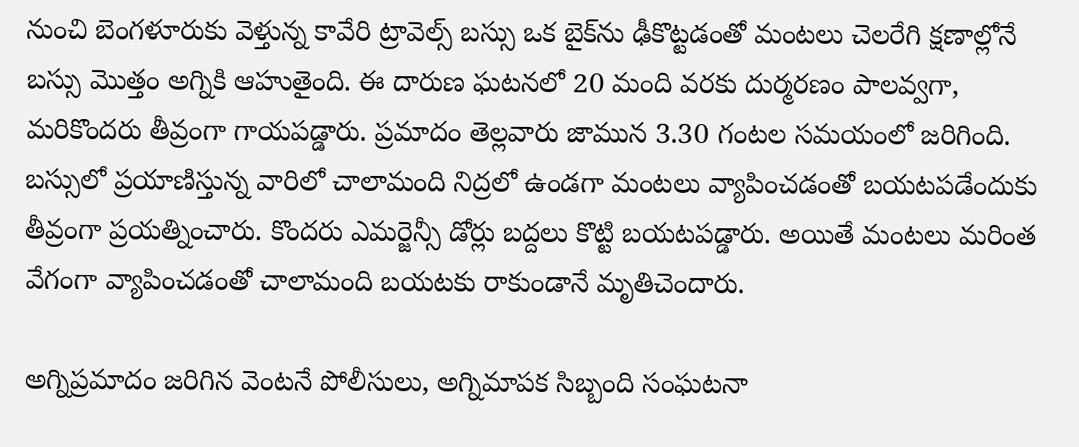నుంచి బెంగళూరుకు వెళ్తున్న కావేరి ట్రావెల్స్ బస్సు ఒక బైక్‌ను ఢీకొట్టడంతో మంటలు చెలరేగి క్షణాల్లోనే బస్సు మొత్తం అగ్నికి ఆహుతైంది. ఈ దారుణ ఘటనలో 20 మంది వరకు దుర్మరణం పాలవ్వగా, మరికొందరు తీవ్రంగా గాయపడ్డారు. ప్రమాదం తెల్లవారు జామున 3.30 గంటల సమయంలో జరిగింది. బస్సులో ప్రయాణిస్తున్న వారిలో చాలామంది నిద్రలో ఉండగా మంటలు వ్యాపించడంతో బయటపడేందుకు తీవ్రంగా ప్రయత్నించారు. కొందరు ఎమర్జెన్సీ డోర్లు బద్దలు కొట్టి బయటపడ్డారు. అయితే మంటలు మరింత వేగంగా వ్యాపించడంతో చాలామంది బయటకు రాకుండానే మృతిచెందారు.

అగ్నిప్రమాదం జరిగిన వెంటనే పోలీసులు, అగ్నిమాపక సిబ్బంది సంఘటనా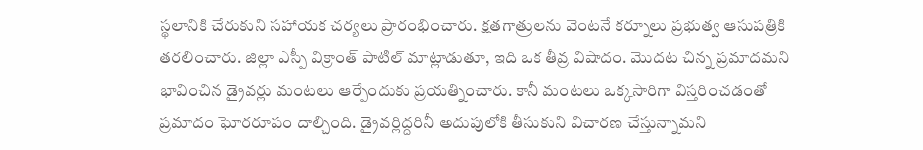స్థలానికి చేరుకుని సహాయక చర్యలు ప్రారంభించారు. క్షతగాత్రులను వెంటనే కర్నూలు ప్రభుత్వ ఆసుపత్రికి తరలించారు. జిల్లా ఎస్పీ విక్రాంత్ పాటిల్ మాట్లాడుతూ, ఇది ఒక తీవ్ర విషాదం. మొదట చిన్న ప్రమాదమని భావించిన డ్రైవర్లు మంటలు ఆర్పేందుకు ప్రయత్నించారు. కానీ మంటలు ఒక్కసారిగా విస్తరించడంతో ప్రమాదం ఘోరరూపం దాల్చింది. డ్రైవర్లిద్దరినీ అదుపులోకి తీసుకుని విచారణ చేస్తున్నామని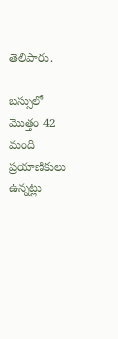తెలిపారు.

బస్సులో మొత్తం 42 మంది ప్రయాణికులు ఉన్నట్లు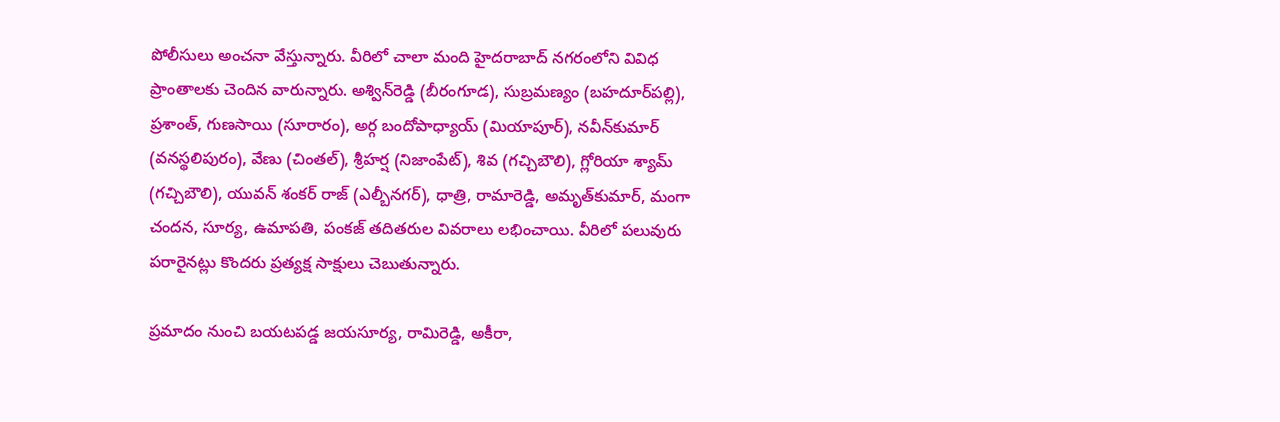పోలీసులు అంచనా వేస్తున్నారు. వీరిలో చాలా మంది హైదరాబాద్ నగరంలోని వివిధ ప్రాంతాలకు చెందిన వారున్నారు. అశ్విన్‌రెడ్డి (బీరంగూడ), సుబ్రమణ్యం (బహదూర్‌పల్లి), ప్రశాంత్, గుణసాయి (సూరారం), అర్గ బందోపాధ్యాయ్‌ (మియాపూర్‌), నవీన్‌కుమార్‌ (వనస్థలిపురం), వేణు (చింతల్‌), శ్రీహర్ష‌ (నిజాంపేట్‌), శివ (గచ్చిబౌలి), గ్లోరియా శ్యామ్‌ (గచ్చిబౌలి), యువన్‌ శంకర్‌ రాజ్‌ (ఎల్బీనగర్‌), ధాత్రి, రామారెడ్డి, అమృత్‌కుమార్, మంగా చందన, సూర్య, ఉమాపతి, పంకజ్‌ తదితరుల వివరాలు లభించాయి. వీరిలో పలువురు పరారైనట్లు కొందరు ప్రత్యక్ష సాక్షులు చెబుతున్నారు.

ప్రమాదం నుంచి బయటపడ్డ జయసూర్య, రామిరెడ్డి, అకీరా,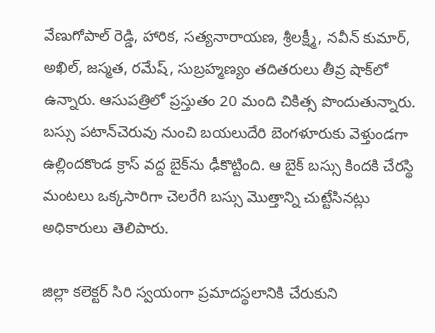వేణుగోపాల్ రెడ్డి, హారిక, సత్యనారాయణ, శ్రీలక్ష్మీ, నవీన్ కుమార్, అఖిల్, జస్మత, రమేష్, సుబ్రహ్మణ్యం తదితరులు తీవ్ర షాక్‌లో ఉన్నారు. ఆసుపత్రిలో ప్రస్తుతం 20 మంది చికిత్స పొందుతున్నారు. బస్సు పటాన్‌చెరువు నుంచి బయలుదేరి బెంగళూరుకు వెళ్తుండగా ఉల్లిందకొండ క్రాస్ వద్ద బైక్‌ను ఢీకొట్టింది. ఆ బైక్ బస్సు కిందకి చేరస్థి మంటలు ఒక్కసారిగా చెలరేగి బస్సు మొత్తాన్ని చుట్టేసినట్లు అధికారులు తెలిపారు.

జిల్లా కలెక్టర్ సిరి స్వయంగా ప్రమాదస్థలానికి చేరుకుని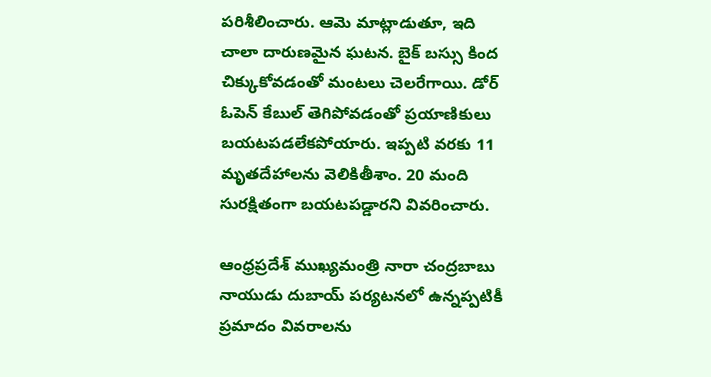పరిశీలించారు. ఆమె మాట్లాడుతూ, ఇది చాలా దారుణమైన ఘటన. బైక్ బస్సు కింద చిక్కుకోవడంతో మంటలు చెలరేగాయి. డోర్ ఓపెన్ కేబుల్ తెగిపోవడంతో ప్రయాణికులు బయటపడలేకపోయారు. ఇప్పటి వరకు 11 మృతదేహాలను వెలికితీశాం. 20 మంది సురక్షితంగా బయటపడ్డారని వివరించారు.

ఆంధ్రప్రదేశ్ ముఖ్యమంత్రి నారా చంద్రబాబు నాయుడు దుబాయ్ పర్యటనలో ఉన్నప్పటికీ ప్రమాదం వివరాలను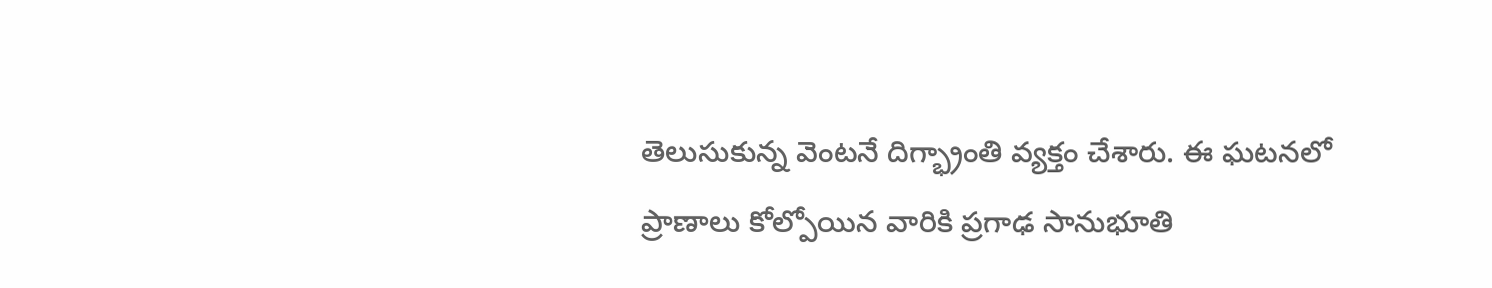తెలుసుకున్న వెంటనే దిగ్భ్రాంతి వ్యక్తం చేశారు. ఈ ఘటనలో ప్రాణాలు కోల్పోయిన వారికి ప్రగాఢ సానుభూతి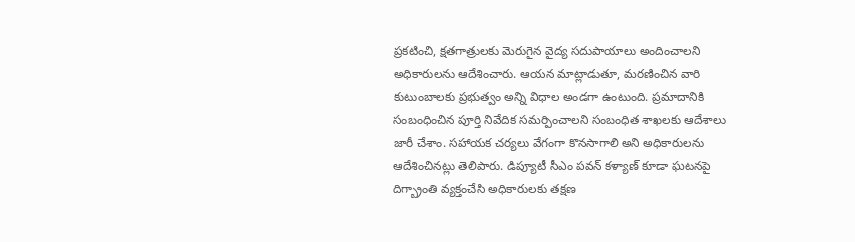ప్రకటించి, క్షతగాత్రులకు మెరుగైన వైద్య సదుపాయాలు అందించాలని అధికారులను ఆదేశించారు. ఆయన మాట్లాడుతూ, మరణించిన వారి కుటుంబాలకు ప్రభుత్వం అన్ని విధాల అండగా ఉంటుంది. ప్రమాదానికి సంబంధించిన పూర్తి నివేదిక సమర్పించాలని సంబంధిత శాఖలకు ఆదేశాలు జారీ చేశాం. సహాయక చర్యలు వేగంగా కొనసాగాలి అని అధికారులను ఆదేశించినట్లు తెలిపారు. డిప్యూటీ సీఎం పవన్ కళ్యాణ్ కూడా ఘటనపై దిగ్బ్రాంతి వ్యక్తంచేసి అధికారులకు తక్షణ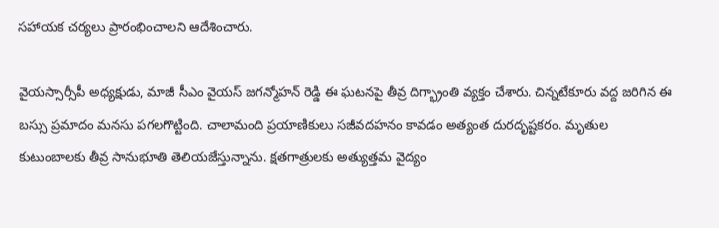సహాయక చర్యలు ప్రారంభించాలని ఆదేశించారు.

వైయస్సార్సీపీ అధ్యక్షుడు, మాజీ సీఎం వైయస్ జగన్మోహన్ రెడ్డి ఈ ఘటనపై తీవ్ర దిగ్భ్రాంతి వ్యక్తం చేశారు. చిన్నటేకూరు వద్ద జరిగిన ఈ బస్సు ప్రమాదం మనసు పగలగొట్టింది. చాలామంది ప్రయాణికులు సజీవదహనం కావడం అత్యంత దురదృష్టకరం. మృతుల కుటుంబాలకు తీవ్ర సానుభూతి తెలియజేస్తున్నాను. క్షతగాత్రులకు అత్యుత్తమ వైద్యం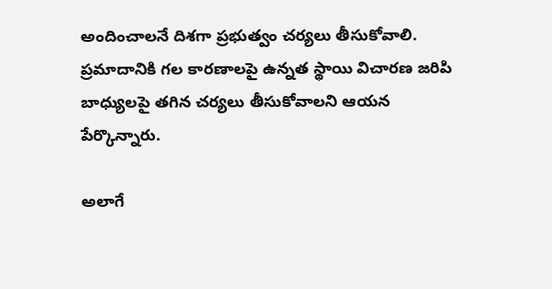అందించాలనే దిశగా ప్రభుత్వం చర్యలు తీసుకోవాలి. ప్రమాదానికి గల కారణాలపై ఉన్నత స్థాయి విచారణ జరిపి బాధ్యులపై తగిన చర్యలు తీసుకోవాలని ఆయన పేర్కొన్నారు.

అలాగే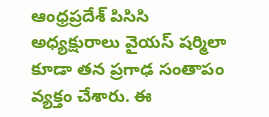ఆంధ్రప్రదేశ్ పిసిసి అధ్యక్షురాలు వైయస్ షర్మిలా కూడా తన ప్రగాఢ సంతాపం వ్యక్తం చేశారు. ఈ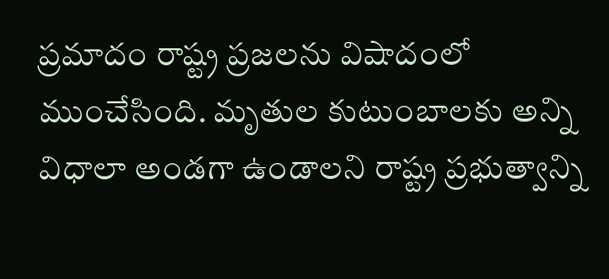ప్రమాదం రాష్ట్ర ప్రజలను విషాదంలో ముంచేసింది. మృతుల కుటుంబాలకు అన్ని విధాలా అండగా ఉండాలని రాష్ట్ర ప్రభుత్వాన్ని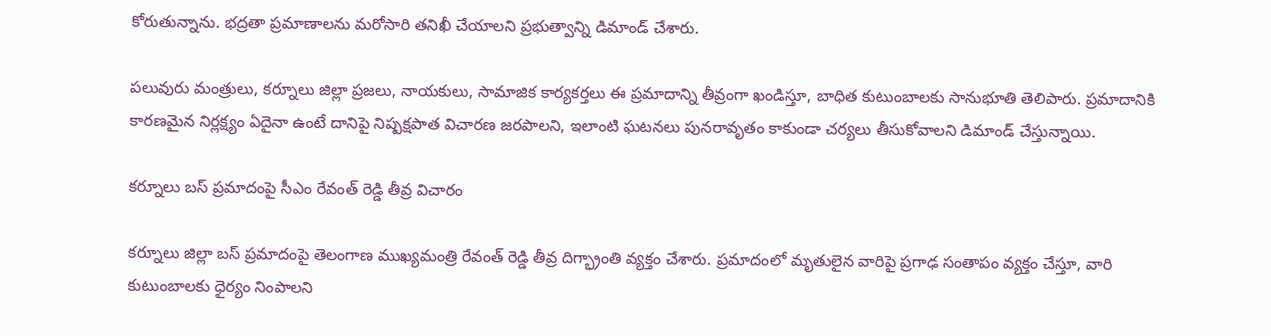కోరుతున్నాను. భద్రతా ప్రమాణాలను మరోసారి తనిఖీ చేయాలని ప్రభుత్వాన్ని డిమాండ్ చేశారు.

పలువురు మంత్రులు, కర్నూలు జిల్లా ప్రజలు, నాయకులు, సామాజిక కార్యకర్తలు ఈ ప్రమాదాన్ని తీవ్రంగా ఖండిస్తూ, బాధిత కుటుంబాలకు సానుభూతి తెలిపారు. ప్రమాదానికి కారణమైన నిర్లక్ష్యం ఏదైనా ఉంటే దానిపై నిష్పక్షపాత విచారణ జరపాలని, ఇలాంటి ఘటనలు పునరావృతం కాకుండా చర్యలు తీసుకోవాలని డిమాండ్ చేస్తున్నాయి.

కర్నూలు బస్ ప్రమాదంపై సీఎం రేవంత్ రెడ్డి తీవ్ర విచారం

కర్నూలు జిల్లా బస్ ప్రమాదంపై తెలంగాణ ముఖ్యమంత్రి రేవంత్ రెడ్డి తీవ్ర దిగ్భ్రాంతి వ్యక్తం చేశారు. ప్రమాదంలో మృతులైన వారిపై ప్రగాఢ సంతాపం వ్యక్తం చేస్తూ, వారి కుటుంబాలకు ధైర్యం నింపాలని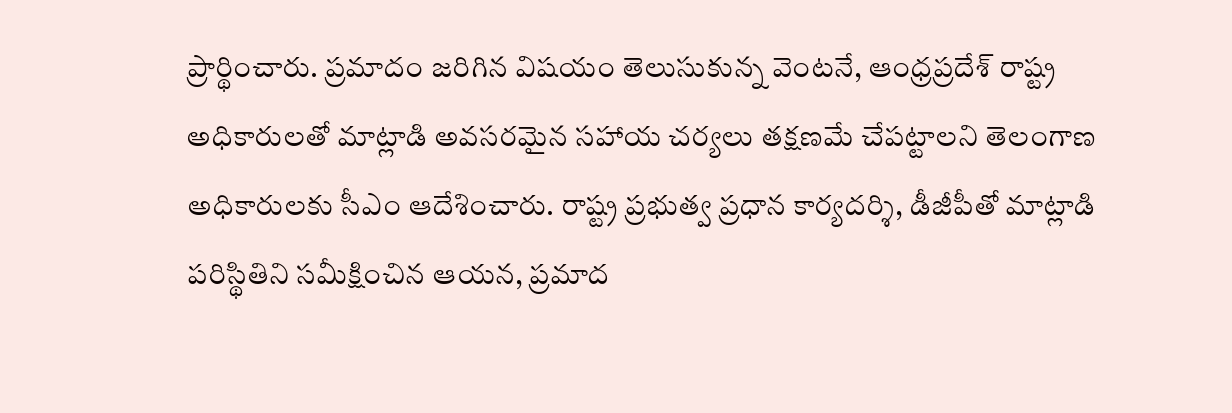ప్రార్థించారు. ప్రమాదం జరిగిన విషయం తెలుసుకున్న వెంటనే, ఆంధ్రప్రదేశ్ రాష్ట్ర అధికారులతో మాట్లాడి అవసరమైన సహాయ చర్యలు తక్షణమే చేపట్టాలని తెలంగాణ అధికారులకు సీఎం ఆదేశించారు. రాష్ట్ర ప్రభుత్వ ప్రధాన కార్యదర్శి, డీజీపీతో మాట్లాడి పరిస్థితిని సమీక్షించిన ఆయన, ప్రమాద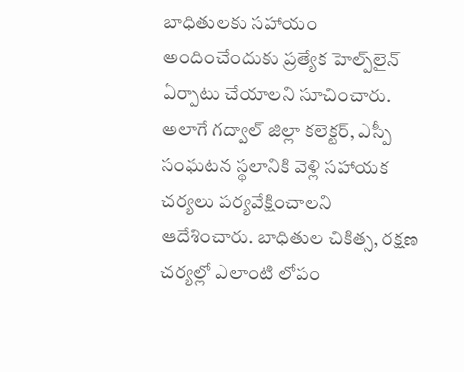బాధితులకు సహాయం అందించేందుకు ప్రత్యేక హెల్ప్‌లైన్ ఏర్పాటు చేయాలని సూచించారు. అలాగే గద్వాల్ జిల్లా కలెక్టర్, ఎస్పీ సంఘటన స్థలానికి వెళ్లి సహాయక చర్యలు పర్యవేక్షించాలని ఆదేశించారు. బాధితుల చికిత్స, రక్షణ చర్యల్లో ఎలాంటి లోపం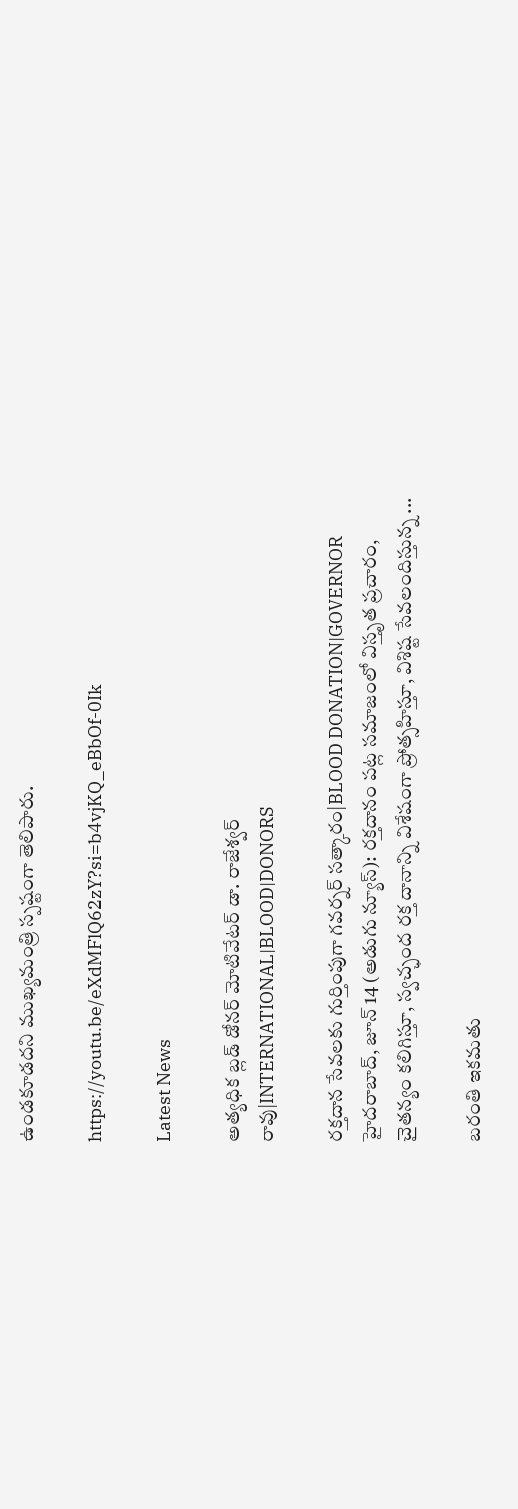ఉండకూడదని ముఖ్యమంత్రి స్పష్టంగా తెలిపారు.

https://youtu.be/eXdMFlQ62zY?si=b4vjKQ_eBbOf-0Ik

Latest News

అత్యధిక బ్లడ్ డోనర్ మోటివేటర్ డా. రాజేశ్వర్ రావు|INTERNATIONAL|BLOOD|DONORS

రక్తదాన సేవలకు గుర్తింపుగా గవర్నర్ సత్కారం|BLOOD DONATION|GOVERNOR హైదరాబాద్, జూన్ 14 (అడుగు న్యూస్): రక్తదానం పట్ల సమాజంలో విస్తృత ప్రచారం, చైతన్యం కలిగిస్తూ, స్వచ్ఛంద రక్త దానాన్ని విశేషంగా ప్రోత్సహిస్తూ, విశిష్ట సేవలందిస్తున్న ...

బరంతి ఇకమతు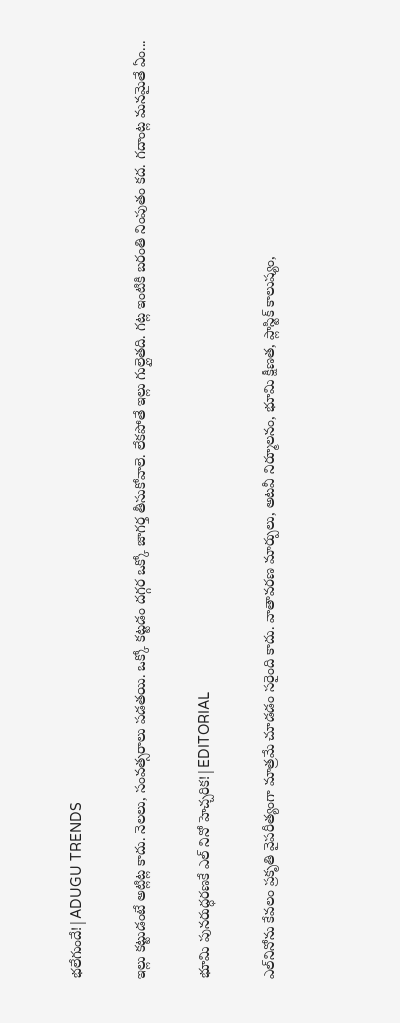భలేగుందే!|ADUGU TRENDS

ఇల్లు కట్టుడంటే అట్లిట్ల కాదు. నెలలు, సంవత్సరాలు పడతయి. ఒక్కో కట్టడం దగ్గర ఒక్కో జాగర్త తీసుకోవాలె. లేకపోతే ఇల్లు గుల్లైతది. గట్ల ఇంటికి బరంతి నింపుతం కద. గదాంట్ల మనమైతే ఏం...

భూమి పునరుద్ధరణకే ఎల్ నినో హెచ్చరిక!|EDITORIAL

ఎల్‌నినోను కేవలం ప్రకృతి వైపరీత్యంగా మాత్రమే చూడడం సరైంది కాదు. వాతావరణ మార్పులు, అటవీ నిర్మూలనం, భూమి క్షీణత, ప్లాస్టిక్ కాలుష్యం,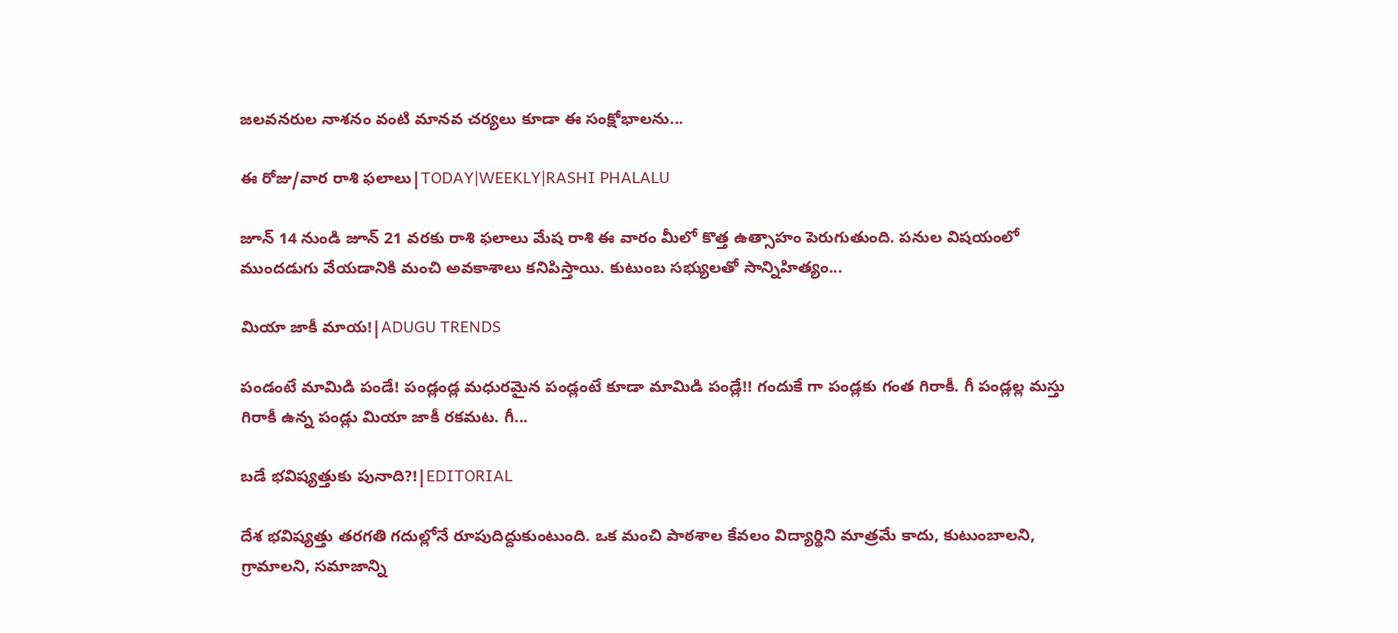జలవనరుల నాశనం వంటి మానవ చర్యలు కూడా ఈ సంక్షోభాలను...

ఈ రోజు/వార రాశి ఫలాలు|TODAY|WEEKLY|RASHI PHALALU

జూన్ 14 నుండి జూన్ 21 వరకు రాశి ఫలాలు మేష రాశి ఈ వారం మీలో కొత్త ఉత్సాహం పెరుగుతుంది. పనుల విషయంలో ముందడుగు వేయడానికి మంచి అవకాశాలు కనిపిస్తాయి. కుటుంబ సభ్యులతో సాన్నిహిత్యం...

మియా జాకీ మాయ!|ADUGU TRENDS

పండంటే మామిడి పండే! పండ్లండ్ల మధురమైన పండ్లంటే కూడా మామిడి పండ్లే!! గందుకే గా పండ్లకు గంత గిరాకీ. గీ పండ్లల్ల మస్తు గిరాకీ ఉన్న పండ్లు మియా జాకీ రకమట. గీ...

బడే భవిష్యత్తుకు పునాది?!|EDITORIAL

దేశ భవిష్యత్తు తరగతి గదుల్లోనే రూపుదిద్దుకుంటుంది. ఒక మంచి పాఠశాల కేవలం విద్యార్థిని మాత్రమే కాదు, కుటుంబాలని, గ్రామాలని, సమాజాన్ని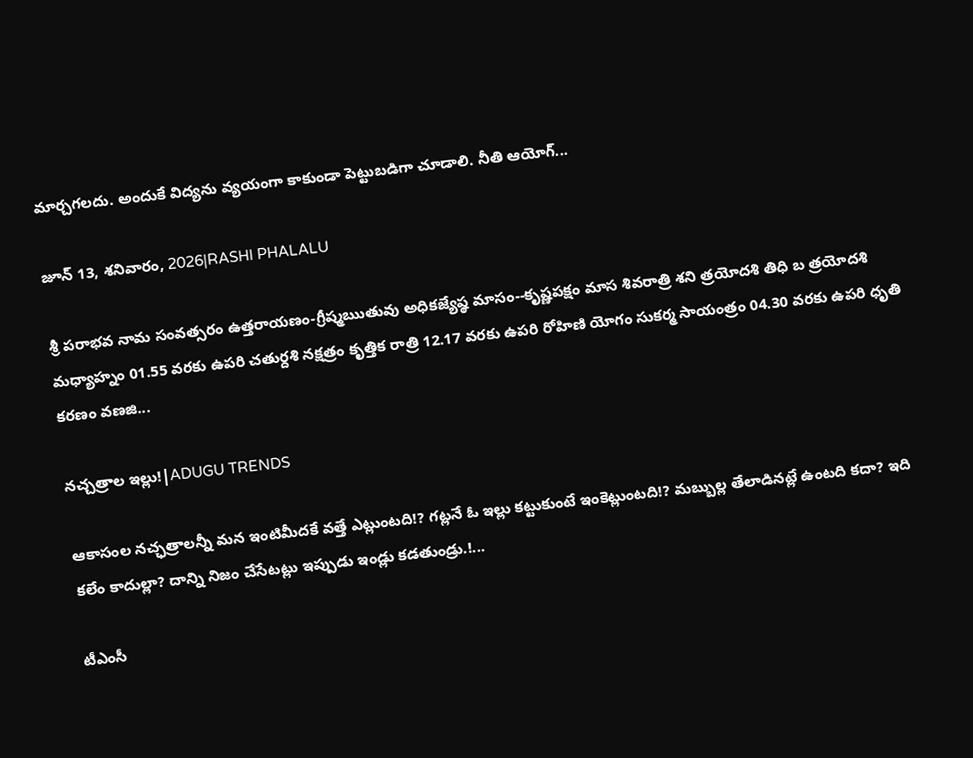మార్చగలదు. అందుకే విద్యను వ్యయంగా కాకుండా పెట్టుబడిగా చూడాలి. నీతి ఆయోగ్...

జూన్ 13, శనివారం, 2026|RASHI PHALALU

శ్రీ పరాభవ నామ సంవత్సరం ఉత్తరాయణం-గ్రీష్మఋతువు అధికజ్యేష్ఠ మాసం--కృష్ణపక్షం మాస శివరాత్రి శని త్రయోదశి తిధి బ త్రయోదశి మధ్యాహ్నం 01.55 వరకు ఉపరి చతుర్దశి నక్షత్రం కృత్తిక రాత్రి 12.17 వరకు ఉపరి రోహిణి యోగం సుకర్మ సాయంత్రం 04.30 వరకు ఉపరి ధృతి కరణం వణజి...

నచ్చత్రాల ఇల్లు!|ADUGU TRENDS

ఆకాసంల నచ్ఛత్రాలన్నీ మన ఇంటిమీదకే వత్తే ఎట్లుంటది!? గట్లనే ఓ ఇల్లు కట్టుకుంటే ఇంకెట్లుంటది!? మబ్బుల్ల తేలాడినట్లే ఉంటది కదా? ఇది కలేం కాదుల్లా? దాన్ని నిజం చేసేటట్లు ఇప్పుడు ఇండ్లు కడతుండ్రు.!...

టీఎంసీ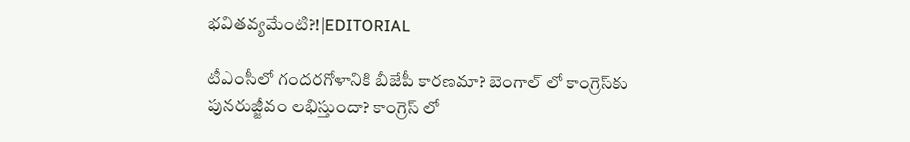భవితవ్యమేంటి?!|EDITORIAL

టీఎంసీలో గందరగోళానికి బీజేపీ కారణమా? బెంగాల్ లో కాంగ్రెస్‌కు పునరుజ్జీవం లభిస్తుందా? కాంగ్రెస్ లో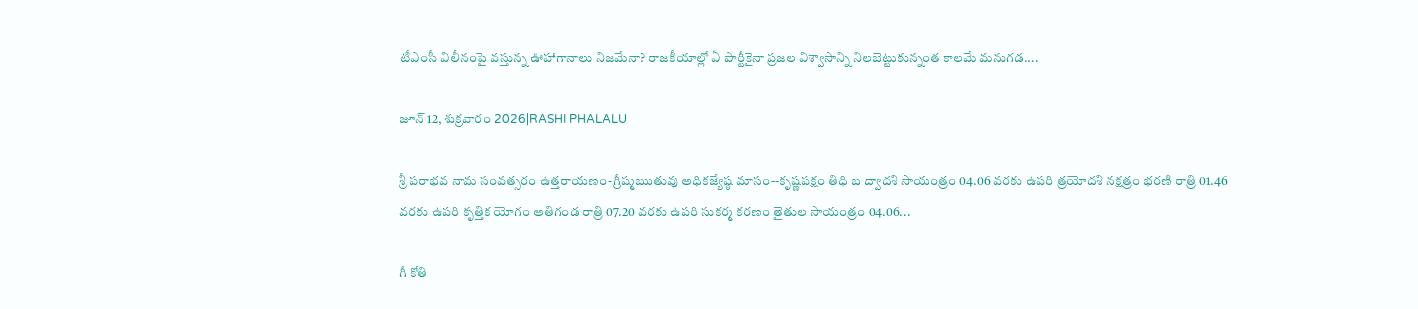టీఎంసీ విలీనంపై వస్తున్న ఊహాగానాలు నిజమేనా? రాజకీయాల్లో ఏ పార్టీకైనా ప్రజల విశ్వాసాన్ని నిలబెట్టుకున్నంత కాలమే మనుగడ....

జూన్ 12, శుక్రవారం 2026|RASHI PHALALU

శ్రీ పరాభవ నామ సంవత్సరం ఉత్తరాయణం-గ్రీష్మఋతువు అధికజ్యేష్ఠ మాసం--కృష్ణపక్షం తిధి బ ద్వాదశి సాయంత్రం 04.06 వరకు ఉపరి త్రయోదశి నక్షత్రం భరణి రాత్రి 01.46 వరకు ఉపరి కృత్తిక యోగం అతిగండ రాత్రి 07.20 వరకు ఉపరి సుకర్మ కరణం తైతుల సాయంత్రం 04.06...

గీ కోతి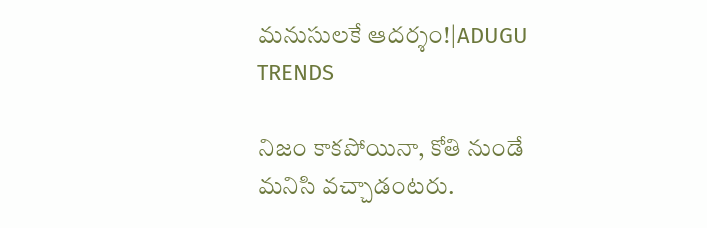మనుసులకే ఆదర్శం!|ADUGU TRENDS

నిజం కాకపోయినా, కోతి నుండే మనిసి వచ్చాడంటరు.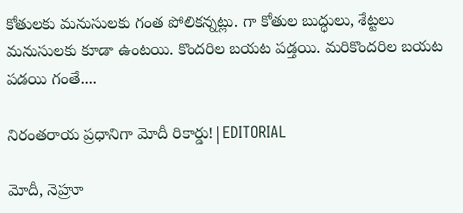కోతులకు మనుసులకు గంత పోలికన్నట్లు. గా కోతుల బుద్ధులు, శేట్టలు మనుసులకు కూడా ఉంటయి. కొందరిల బయట పడ్తయి. మరికొందరిల బయట పడయి గంతే....

నిరంతరాయ ప్రధానిగా మోదీ రికార్డు!|EDITORIAL

మోదీ, నెహ్రూ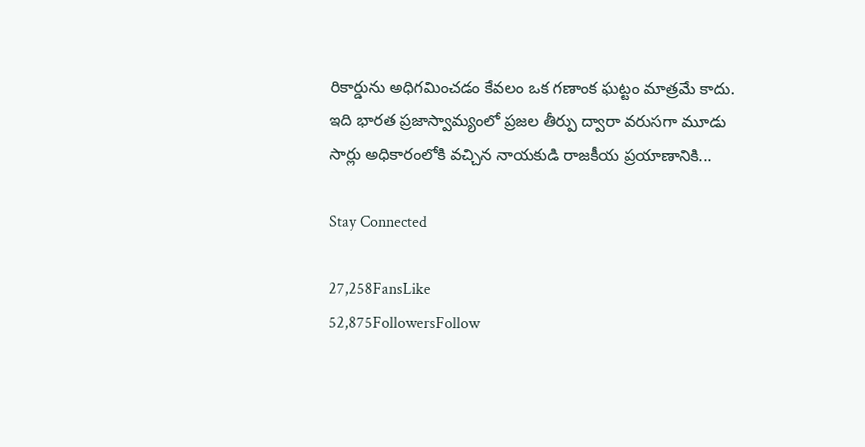రికార్డును అధిగమించడం కేవలం ఒక గణాంక ఘట్టం మాత్రమే కాదు. ఇది భారత ప్రజాస్వామ్యంలో ప్రజల తీర్పు ద్వారా వరుసగా మూడు సార్లు అధికారంలోకి వచ్చిన నాయకుడి రాజకీయ ప్రయాణానికి...

Stay Connected

27,258FansLike
52,875FollowersFollow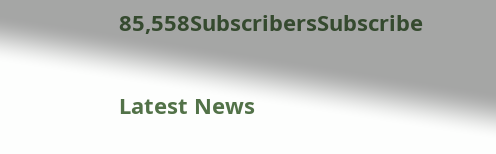85,558SubscribersSubscribe

Latest News